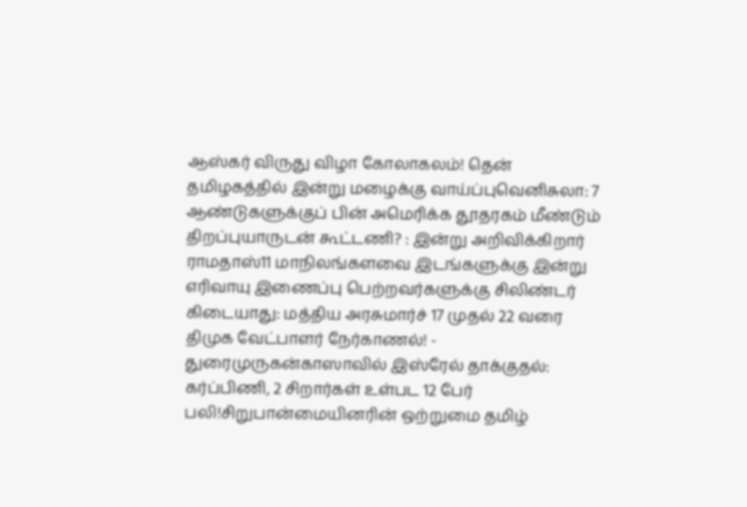ஆஸ்கர் விருது விழா கோலாகலம்! தென் தமிழகத்தில் இன்று மழைக்கு வாய்ப்புவெனிசுலா: 7 ஆண்டுகளுக்குப் பின் அமெரிக்க தூதரகம் மீண்டும் திறப்புயாருடன் கூட்டணி? : இன்று அறிவிக்கிறார் ராமதாஸ்11 மாநிலங்களவை இடங்களுக்கு இன்று எரிவாயு இணைப்பு பெற்றவர்களுக்கு சிலிண்டர் கிடையாது: மத்திய அரசுமார்ச் 17 முதல் 22 வரை திமுக வேட்பாளர் நேர்காணல்! - துரைமுருகன்காஸாவில் இஸ்ரேல் தாக்குதல்: கர்ப்பிணி, 2 சிறார்கள் உள்பட 12 பேர் பலி!சிறுபான்மையினரின் ஒற்றுமை தமிழ்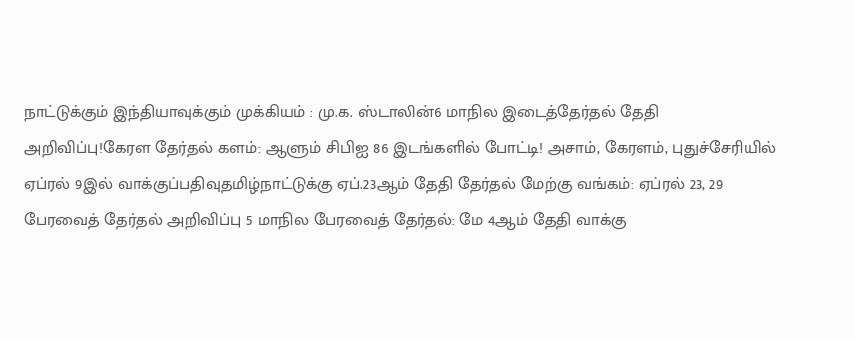நாட்டுக்கும் இந்தியாவுக்கும் முக்கியம் : மு.க. ஸ்டாலின்6 மாநில இடைத்தேர்தல் தேதி அறிவிப்பு!கேரள தேர்தல் களம்: ஆளும் சிபிஐ 86 இடங்களில் போட்டி! அசாம், கேரளம், புதுச்சேரியில் ஏப்ரல் 9இல் வாக்குப்பதிவுதமிழ்நாட்டுக்கு ஏப்.23ஆம் தேதி தேர்தல் மேற்கு வங்கம்: ஏப்ரல் 23, 29 பேரவைத் தேர்தல் அறிவிப்பு 5 மாநில பேரவைத் தேர்தல்: மே 4ஆம் தேதி வாக்கு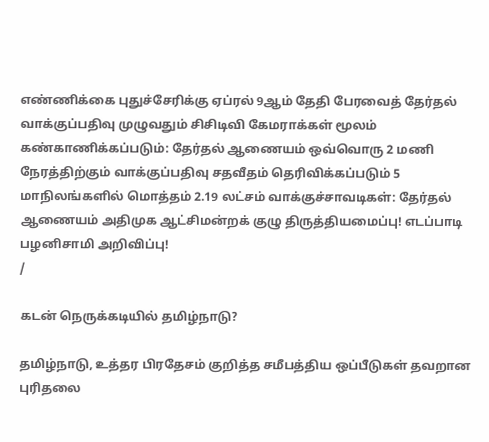எண்ணிக்கை புதுச்சேரிக்கு ஏப்ரல் 9ஆம் தேதி பேரவைத் தேர்தல் வாக்குப்பதிவு முழுவதும் சிசிடிவி கேமராக்கள் மூலம் கண்காணிக்கப்படும்: தேர்தல் ஆணையம் ஒவ்வொரு 2 மணி நேரத்திற்கும் வாக்குப்பதிவு சதவீதம் தெரிவிக்கப்படும் 5 மாநிலங்களில் மொத்தம் 2.19 லட்சம் வாக்குச்சாவடிகள்: தேர்தல் ஆணையம் அதிமுக ஆட்சிமன்றக் குழு திருத்தியமைப்பு! எடப்பாடி பழனிசாமி அறிவிப்பு!
/

கடன் நெருக்கடியில் தமிழ்நாடு?

தமிழ்நாடு, உத்தர பிரதேசம் குறித்த சமீபத்திய ஒப்பீடுகள் தவறான புரிதலை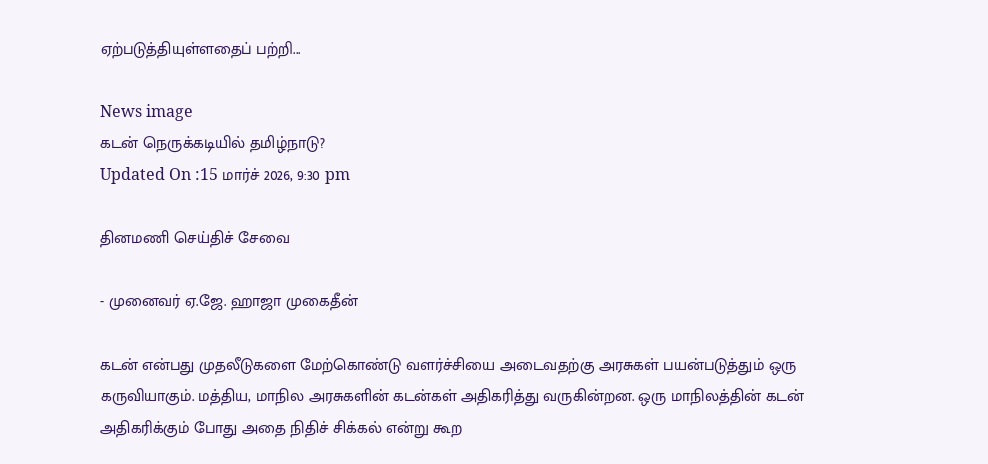ஏற்படுத்தியுள்ளதைப் பற்றி...

News image
கடன் நெருக்கடியில் தமிழ்நாடு?
Updated On :15 மார்ச் 2026, 9:30 pm

தினமணி செய்திச் சேவை

- முனைவர் ஏ.ஜே. ஹாஜா முகைதீன்

கடன் என்பது முதலீடுகளை மேற்கொண்டு வளர்ச்சியை அடைவதற்கு அரசுகள் பயன்படுத்தும் ஒரு கருவியாகும். மத்திய, மாநில அரசுகளின் கடன்கள் அதிகரித்து வருகின்றன. ஒரு மாநிலத்தின் கடன் அதிகரிக்கும் போது அதை நிதிச் சிக்கல் என்று கூற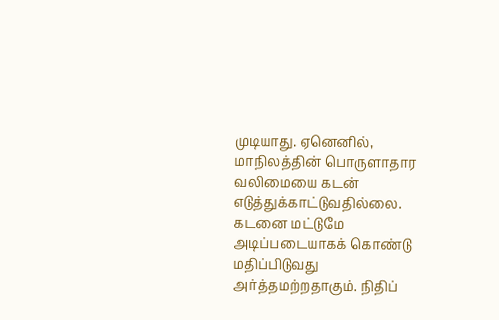முடியாது. ஏனெனில், மாநிலத்தின் பொருளாதார வலிமையை கடன் எடுத்துக்காட்டுவதில்லை. கடனை மட்டுமே அடிப்படையாகக் கொண்டு மதிப்பிடுவது அர்த்தமற்றதாகும். நிதிப்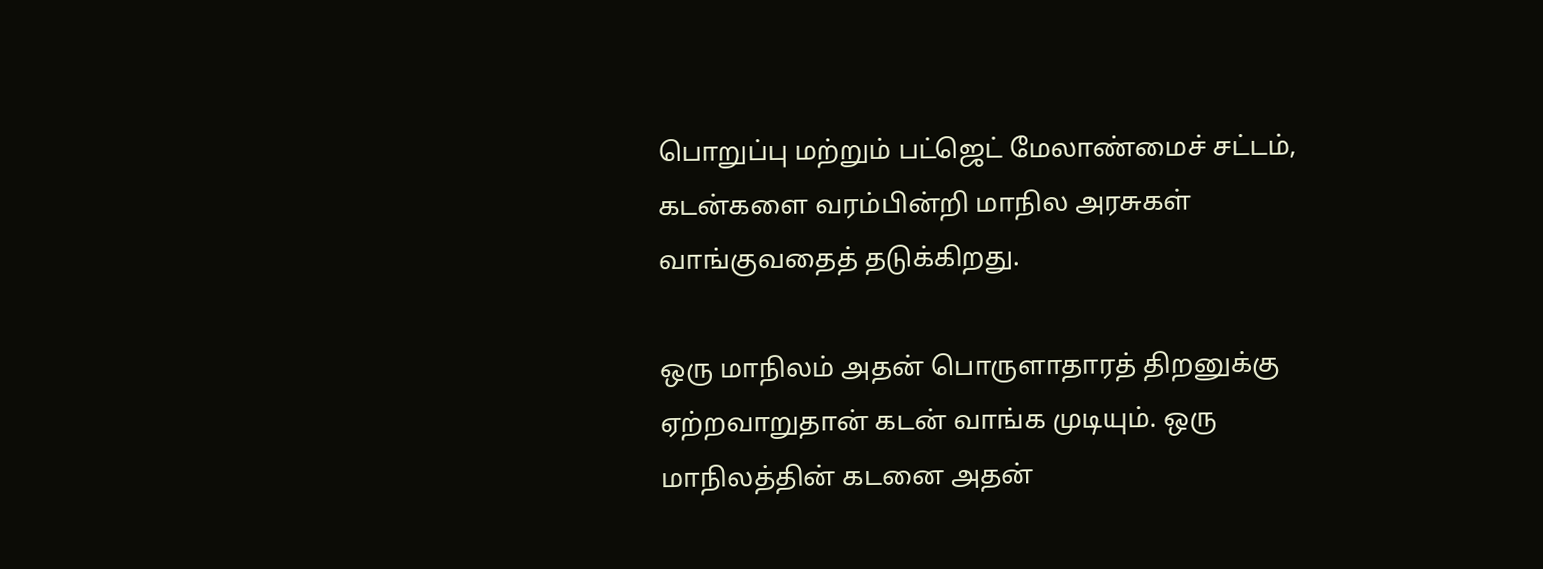பொறுப்பு மற்றும் பட்ஜெட் மேலாண்மைச் சட்டம், கடன்களை வரம்பின்றி மாநில அரசுகள் வாங்குவதைத் தடுக்கிறது.

ஒரு மாநிலம் அதன் பொருளாதாரத் திறனுக்கு ஏற்றவாறுதான் கடன் வாங்க முடியும். ஒரு மாநிலத்தின் கடனை அதன்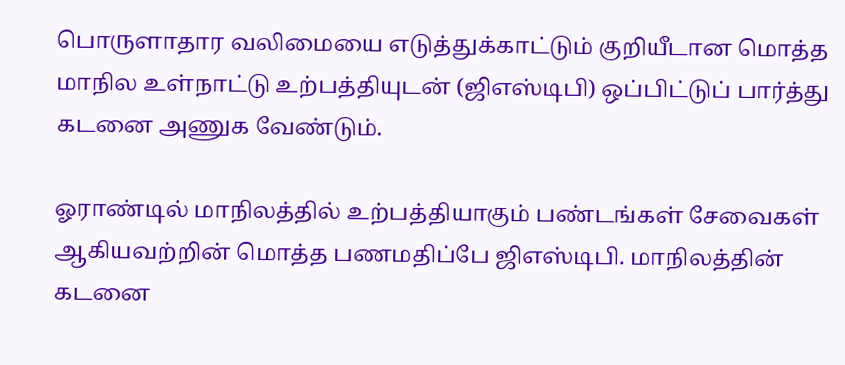பொருளாதார வலிமையை எடுத்துக்காட்டும் குறியீடான மொத்த மாநில உள்நாட்டு உற்பத்தியுடன் (ஜிஎஸ்டிபி) ஒப்பிட்டுப் பார்த்து கடனை அணுக வேண்டும்.

ஓராண்டில் மாநிலத்தில் உற்பத்தியாகும் பண்டங்கள் சேவைகள் ஆகியவற்றின் மொத்த பணமதிப்பே ஜிஎஸ்டிபி. மாநிலத்தின் கடனை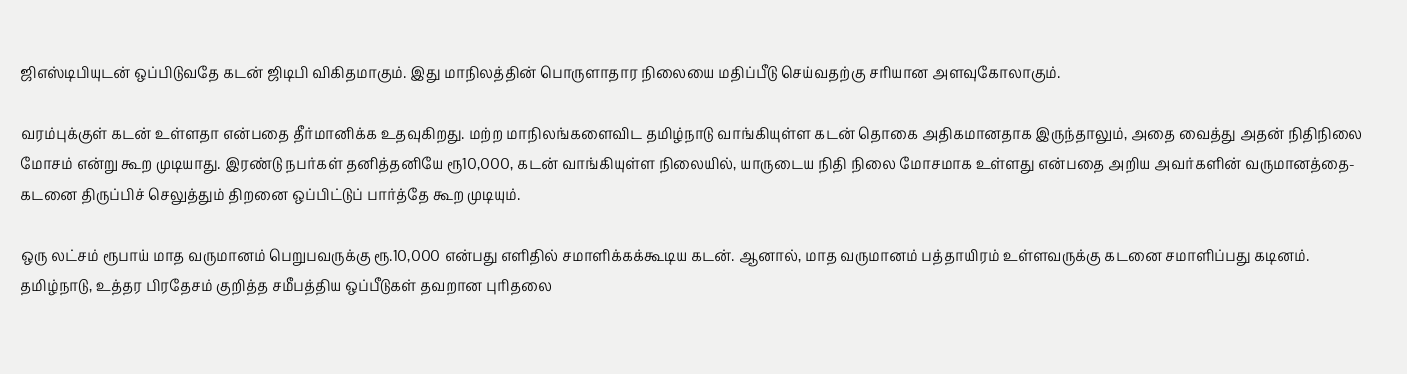ஜிஎஸ்டிபியுடன் ஒப்பிடுவதே கடன் ஜிடிபி விகிதமாகும். இது மாநிலத்தின் பொருளாதார நிலையை மதிப்பீடு செய்வதற்கு சரியான அளவுகோலாகும்.

வரம்புக்குள் கடன் உள்ளதா என்பதை தீர்மானிக்க உதவுகிறது. மற்ற மாநிலங்களைவிட தமிழ்நாடு வாங்கியுள்ள கடன் தொகை அதிகமானதாக இருந்தாலும், அதை வைத்து அதன் நிதிநிலை மோசம் என்று கூற முடியாது. இரண்டு நபர்கள் தனித்தனியே ரூ10,000, கடன் வாங்கியுள்ள நிலையில், யாருடைய நிதி நிலை மோசமாக உள்ளது என்பதை அறிய அவர்களின் வருமானத்தை- கடனை திருப்பிச் செலுத்தும் திறனை ஒப்பிட்டுப் பார்த்தே கூற முடியும்.

ஒரு லட்சம் ரூபாய் மாத வருமானம் பெறுபவருக்கு ரூ.10,000 என்பது எளிதில் சமாளிக்கக்கூடிய கடன். ஆனால், மாத வருமானம் பத்தாயிரம் உள்ளவருக்கு கடனை சமாளிப்பது கடினம். தமிழ்நாடு, உத்தர பிரதேசம் குறித்த சமீபத்திய ஒப்பீடுகள் தவறான புரிதலை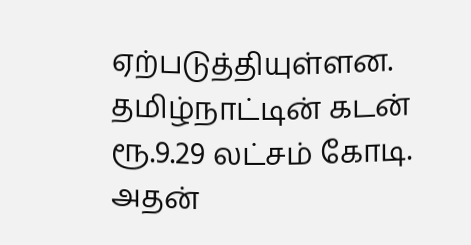ஏற்படுத்தியுள்ளன. தமிழ்நாட்டின் கடன் ரூ.9.29 லட்சம் கோடி. அதன்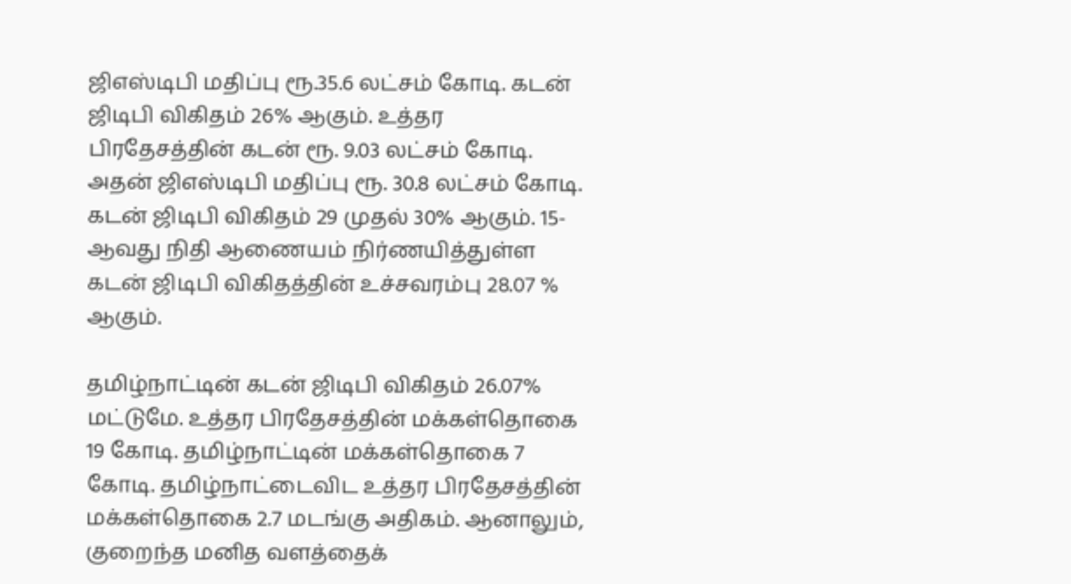ஜிஎஸ்டிபி மதிப்பு ரூ.35.6 லட்சம் கோடி. கடன் ஜிடிபி விகிதம் 26% ஆகும். உத்தர பிரதேசத்தின் கடன் ரூ. 9.03 லட்சம் கோடி. அதன் ஜிஎஸ்டிபி மதிப்பு ரூ. 30.8 லட்சம் கோடி. கடன் ஜிடிபி விகிதம் 29 முதல் 30% ஆகும். 15-ஆவது நிதி ஆணையம் நிர்ணயித்துள்ள கடன் ஜிடிபி விகிதத்தின் உச்சவரம்பு 28.07 % ஆகும்.

தமிழ்நாட்டின் கடன் ஜிடிபி விகிதம் 26.07% மட்டுமே. உத்தர பிரதேசத்தின் மக்கள்தொகை 19 கோடி. தமிழ்நாட்டின் மக்கள்தொகை 7 கோடி. தமிழ்நாட்டைவிட உத்தர பிரதேசத்தின் மக்கள்தொகை 2.7 மடங்கு அதிகம். ஆனாலும், குறைந்த மனித வளத்தைக்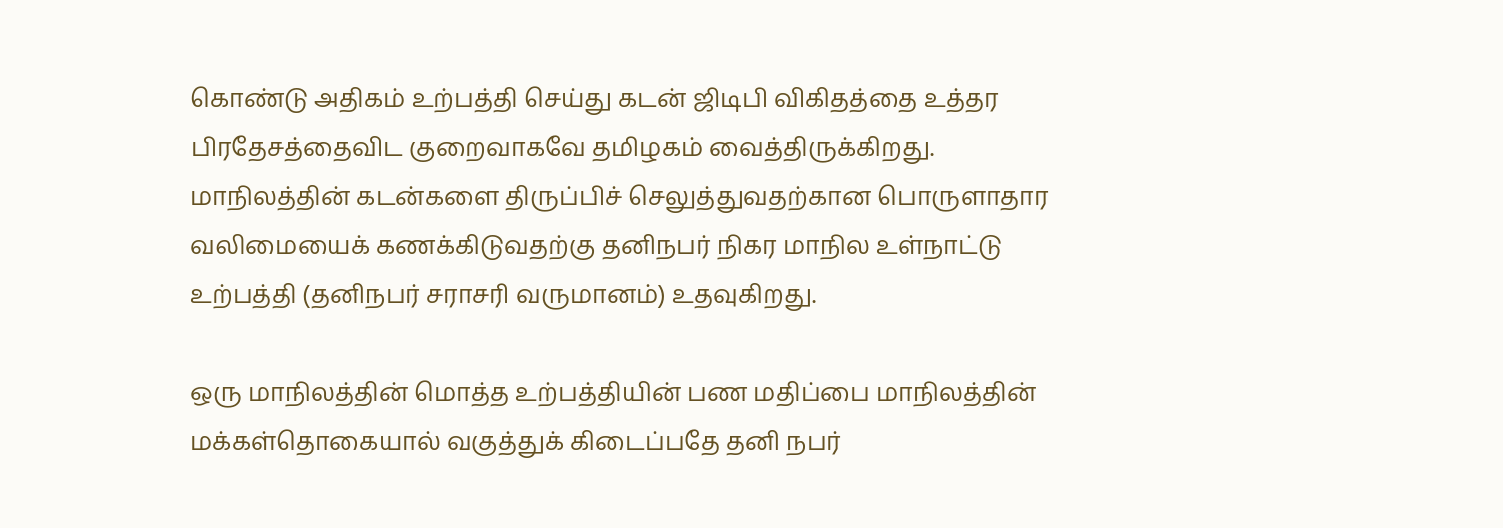கொண்டு அதிகம் உற்பத்தி செய்து கடன் ஜிடிபி விகிதத்தை உத்தர பிரதேசத்தைவிட குறைவாகவே தமிழகம் வைத்திருக்கிறது. மாநிலத்தின் கடன்களை திருப்பிச் செலுத்துவதற்கான பொருளாதார வலிமையைக் கணக்கிடுவதற்கு தனிநபர் நிகர மாநில உள்நாட்டு உற்பத்தி (தனிநபர் சராசரி வருமானம்) உதவுகிறது.

ஒரு மாநிலத்தின் மொத்த உற்பத்தியின் பண மதிப்பை மாநிலத்தின் மக்கள்தொகையால் வகுத்துக் கிடைப்பதே தனி நபர்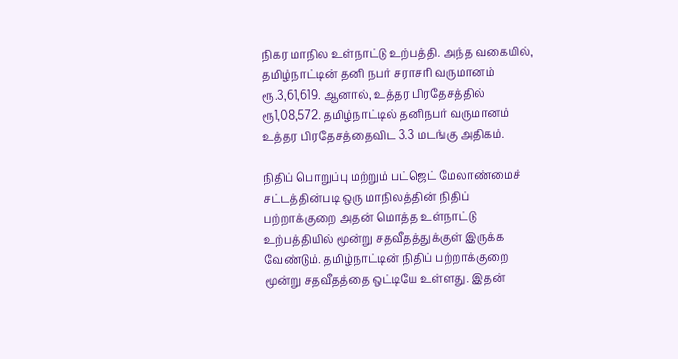நிகர மாநில உள்நாட்டு உற்பத்தி. அந்த வகையில், தமிழ்நாட்டின் தனி நபர் சராசரி வருமானம் ரூ.3,61,619. ஆனால், உத்தர பிரதேசத்தில் ரூ1,08,572. தமிழ்நாட்டில் தனிநபர் வருமானம் உத்தர பிரதேசத்தைவிட 3.3 மடங்கு அதிகம்.

நிதிப் பொறுப்பு மற்றும் பட்ஜெட் மேலாண்மைச் சட்டத்தின்படி ஒரு மாநிலத்தின் நிதிப் பற்றாக்குறை அதன் மொத்த உள்நாட்டு உற்பத்தியில் மூன்று சதவீதத்துக்குள் இருக்க வேண்டும். தமிழ்நாட்டின் நிதிப் பற்றாக்குறை மூன்று சதவீதத்தை ஒட்டியே உள்ளது. இதன்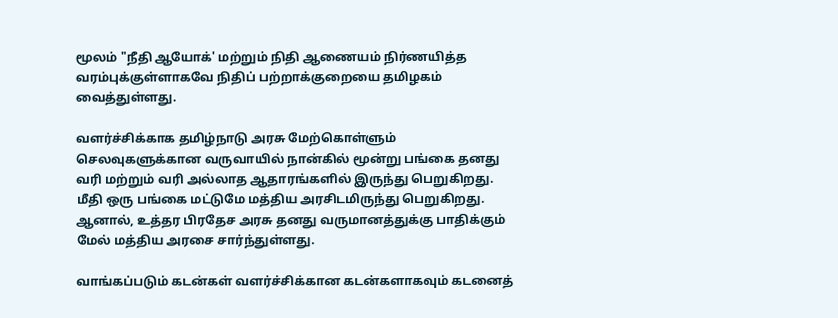மூலம் "நீதி ஆயோக்' மற்றும் நிதி ஆணையம் நிர்ணயித்த வரம்புக்குள்ளாகவே நிதிப் பற்றாக்குறையை தமிழகம் வைத்துள்ளது.

வளர்ச்சிக்காக தமிழ்நாடு அரசு மேற்கொள்ளும் செலவுகளுக்கான வருவாயில் நான்கில் மூன்று பங்கை தனது வரி மற்றும் வரி அல்லாத ஆதாரங்களில் இருந்து பெறுகிறது. மீதி ஒரு பங்கை மட்டுமே மத்திய அரசிடமிருந்து பெறுகிறது. ஆனால், உத்தர பிரதேச அரசு தனது வருமானத்துக்கு பாதிக்கும் மேல் மத்திய அரசை சார்ந்துள்ளது.

வாங்கப்படும் கடன்கள் வளர்ச்சிக்கான கடன்களாகவும் கடனைத்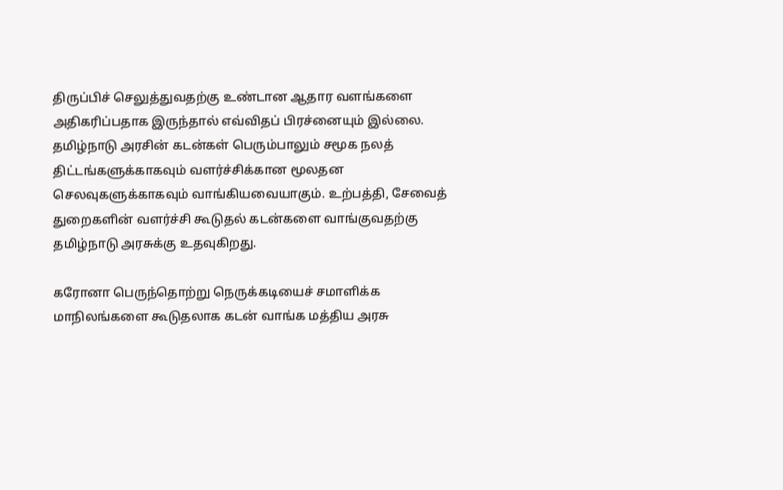திருப்பிச் செலுத்துவதற்கு உண்டான ஆதார வளங்களை அதிகரிப்பதாக இருந்தால் எவ்விதப் பிரச்னையும் இல்லை. தமிழ்நாடு அரசின் கடன்கள் பெரும்பாலும் சமூக நலத் திட்டங்களுக்காகவும் வளர்ச்சிக்கான மூலதன செலவுகளுக்காகவும் வாங்கியவையாகும். உற்பத்தி, சேவைத் துறைகளின் வளர்ச்சி கூடுதல் கடன்களை வாங்குவதற்கு தமிழ்நாடு அரசுக்கு உதவுகிறது.

கரோனா பெருந்தொற்று நெருக்கடியைச் சமாளிக்க மாநிலங்களை கூடுதலாக கடன் வாங்க மத்திய அரசு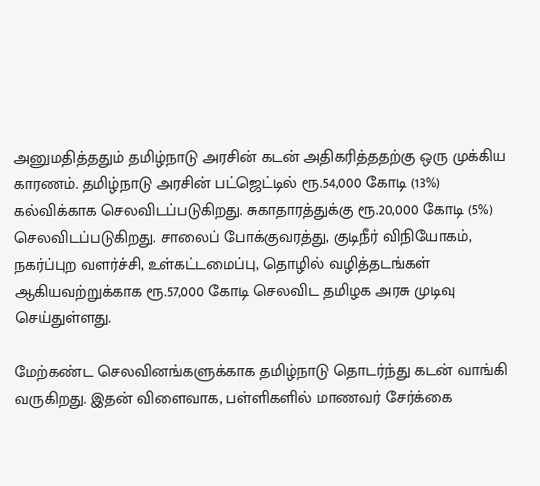அனுமதித்ததும் தமிழ்நாடு அரசின் கடன் அதிகரித்ததற்கு ஒரு முக்கிய காரணம். தமிழ்நாடு அரசின் பட்ஜெட்டில் ரூ.54,000 கோடி (13%) கல்விக்காக செலவிடப்படுகிறது. சுகாதாரத்துக்கு ரூ.20,000 கோடி (5%) செலவிடப்படுகிறது. சாலைப் போக்குவரத்து, குடிநீர் விநியோகம், நகர்ப்புற வளர்ச்சி, உள்கட்டமைப்பு, தொழில் வழித்தடங்கள் ஆகியவற்றுக்காக ரூ.57,000 கோடி செலவிட தமிழக அரசு முடிவு செய்துள்ளது.

மேற்கண்ட செலவினங்களுக்காக தமிழ்நாடு தொடர்ந்து கடன் வாங்கி வருகிறது. இதன் விளைவாக, பள்ளிகளில் மாணவர் சேர்க்கை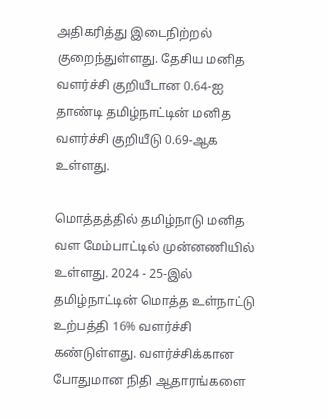அதிகரித்து இடைநிற்றல் குறைந்துள்ளது. தேசிய மனித வளர்ச்சி குறியீடான 0.64-ஐ தாண்டி தமிழ்நாட்டின் மனித வளர்ச்சி குறியீடு 0.69-ஆக உள்ளது.

மொத்தத்தில் தமிழ்நாடு மனித வள மேம்பாட்டில் முன்னணியில் உள்ளது. 2024 - 25-இல் தமிழ்நாட்டின் மொத்த உள்நாட்டு உற்பத்தி 16% வளர்ச்சி கண்டுள்ளது. வளர்ச்சிக்கான போதுமான நிதி ஆதாரங்களை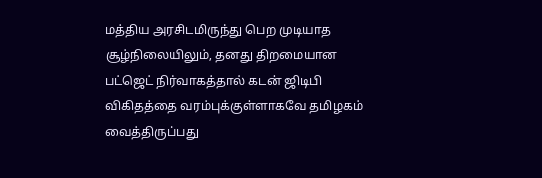மத்திய அரசிடமிருந்து பெற முடியாத சூழ்நிலையிலும், தனது திறமையான பட்ஜெட் நிர்வாகத்தால் கடன் ஜிடிபி விகிதத்தை வரம்புக்குள்ளாகவே தமிழகம் வைத்திருப்பது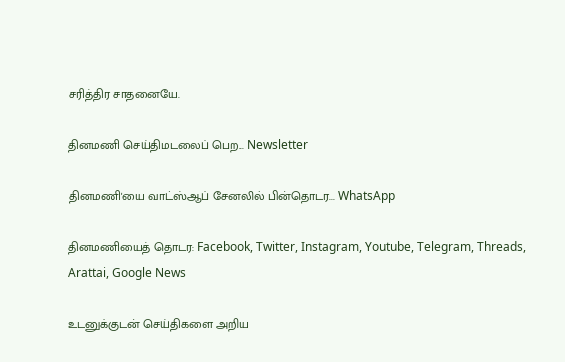சரித்திர சாதனையே.

தினமணி செய்திமடலைப் பெற... Newsletter

தினமணி'யை வாட்ஸ்ஆப் சேனலில் பின்தொடர... WhatsApp

தினமணியைத் தொடர: Facebook, Twitter, Instagram, Youtube, Telegram, Threads, Arattai, Google News

உடனுக்குடன் செய்திகளை அறிய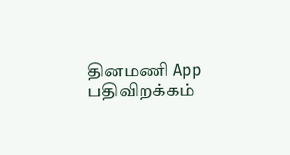தினமணி App பதிவிறக்கம்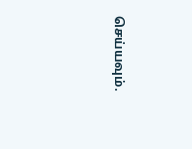செய்யவும்.